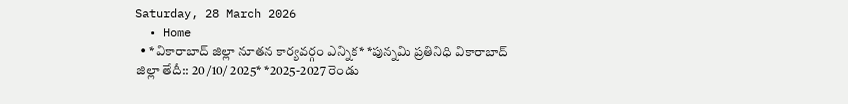Saturday, 28 March 2026
  • Home
  • *వికారాబాద్ జిల్లా నూతన కార్యవర్గం ఎన్నిక* *పున్నమి ప్రతినిధి వికారాబాద్ జిల్లా తేదీ:: 20 /10/ 2025* *2025-2027 రెండు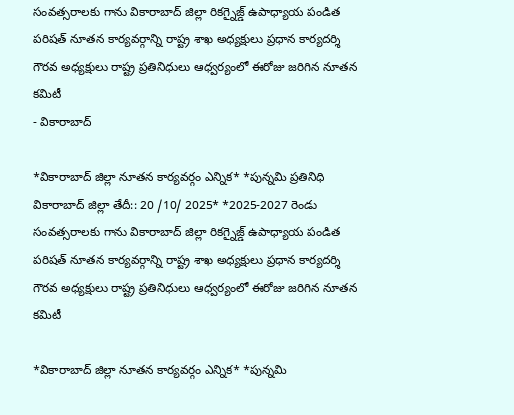సంవత్సరాలకు గాను వికారాబాద్ జిల్లా రికగ్నైజ్డ్ ఉపాధ్యాయ పండిత పరిషత్ నూతన కార్యవర్గాన్ని రాష్ట్ర శాఖ అధ్యక్షులు ప్రధాన కార్యదర్శి గౌరవ అధ్యక్షులు రాష్ట్ర ప్రతినిధులు ఆధ్వర్యంలో ఈరోజు జరిగిన నూతన కమిటీ
- వికారాబాద్

*వికారాబాద్ జిల్లా నూతన కార్యవర్గం ఎన్నిక* *పున్నమి ప్రతినిధి వికారాబాద్ జిల్లా తేదీ:: 20 /10/ 2025* *2025-2027 రెండు సంవత్సరాలకు గాను వికారాబాద్ జిల్లా రికగ్నైజ్డ్ ఉపాధ్యాయ పండిత పరిషత్ నూతన కార్యవర్గాన్ని రాష్ట్ర శాఖ అధ్యక్షులు ప్రధాన కార్యదర్శి గౌరవ అధ్యక్షులు రాష్ట్ర ప్రతినిధులు ఆధ్వర్యంలో ఈరోజు జరిగిన నూతన కమిటీ

*వికారాబాద్ జిల్లా నూతన కార్యవర్గం ఎన్నిక* *పున్నమి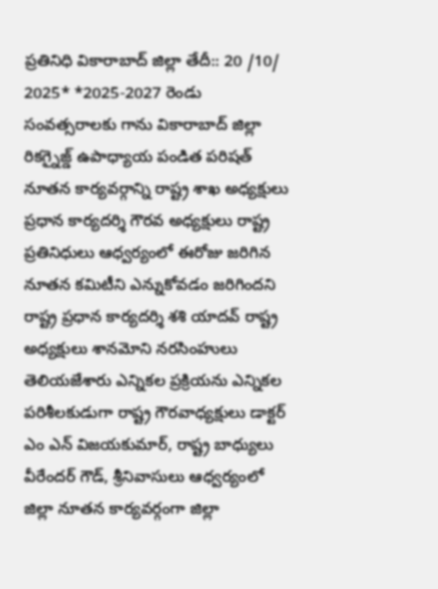ప్రతినిధి వికారాబాద్ జిల్లా తేదీ:: 20 /10/ 2025* *2025-2027 రెండు సంవత్సరాలకు గాను వికారాబాద్ జిల్లా రికగ్నైజ్డ్ ఉపాధ్యాయ పండిత పరిషత్ నూతన కార్యవర్గాన్ని రాష్ట్ర శాఖ అధ్యక్షులు ప్రధాన కార్యదర్శి గౌరవ అధ్యక్షులు రాష్ట్ర ప్రతినిధులు ఆధ్వర్యంలో ఈరోజు జరిగిన నూతన కమిటీని ఎన్నుకోవడం జరిగిందని రాష్ట్ర ప్రధాన కార్యదర్శి శశి యాదవ్ రాష్ట్ర అధ్యక్షులు శానమోని నరసింహులు తెలియజేశారు ఎన్నికల ప్రక్రియను ఎన్నికల పరిశీలకుడుగా రాష్ట్ర గౌరవాధ్యక్షులు డాక్టర్ ఎం ఎన్ విజయకుమార్, రాష్ట్ర బాధ్యులు వీరేందర్ గౌడ్, శ్రీనివాసులు ఆధ్వర్యంలో జిల్లా నూతన కార్యవర్గంగా జిల్లా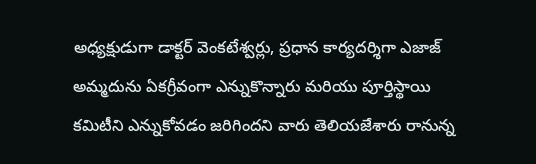అధ్యక్షుడుగా డాక్టర్ వెంకటేశ్వర్లు, ప్రధాన కార్యదర్శిగా ఎజాజ్ అమ్మదును ఏకగ్రీవంగా ఎన్నుకొన్నారు మరియు పూర్తిస్థాయి కమిటీని ఎన్నుకోవడం జరిగిందని వారు తెలియజేశారు రానున్న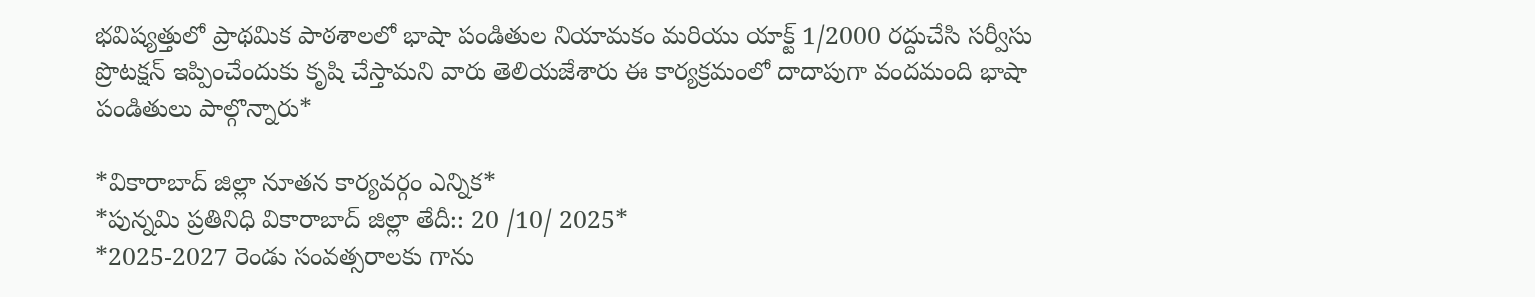భవిష్యత్తులో ప్రాథమిక పాఠశాలలో భాషా పండితుల నియామకం మరియు యాక్ట్ 1/2000 రద్దుచేసి సర్వీసు ప్రొటక్షన్ ఇప్పించేందుకు కృషి చేస్తామని వారు తెలియజేశారు ఈ కార్యక్రమంలో దాదాపుగా వందమంది భాషా పండితులు పాల్గొన్నారు*

*వికారాబాద్ జిల్లా నూతన కార్యవర్గం ఎన్నిక*
*పున్నమి ప్రతినిధి వికారాబాద్ జిల్లా తేదీ:: 20 /10/ 2025*
*2025-2027 రెండు సంవత్సరాలకు గాను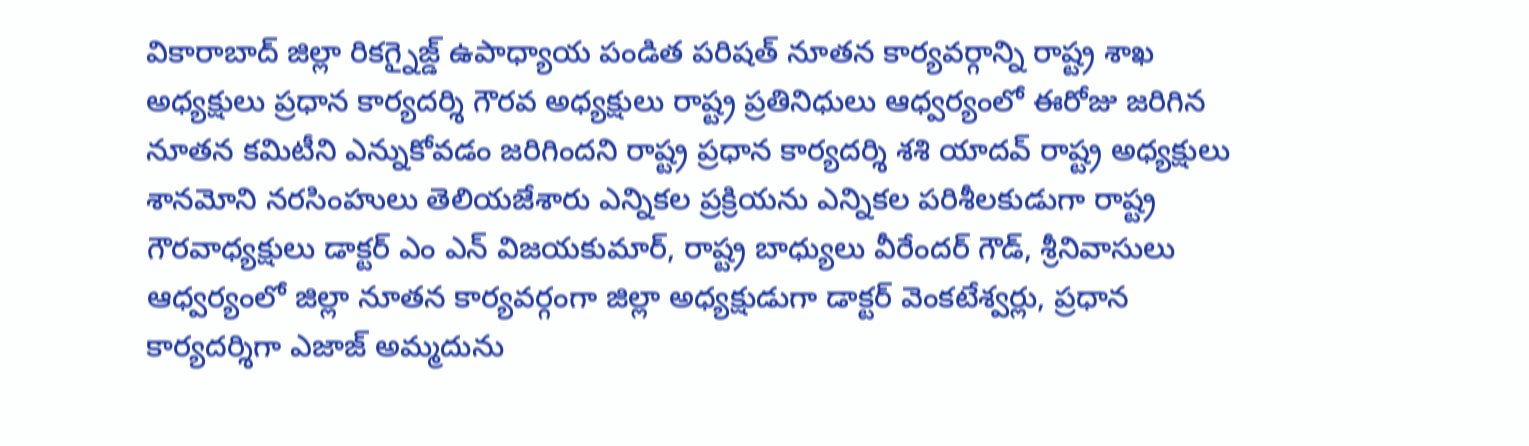వికారాబాద్ జిల్లా రికగ్నైజ్డ్ ఉపాధ్యాయ పండిత పరిషత్ నూతన కార్యవర్గాన్ని రాష్ట్ర శాఖ అధ్యక్షులు ప్రధాన కార్యదర్శి గౌరవ అధ్యక్షులు రాష్ట్ర ప్రతినిధులు ఆధ్వర్యంలో ఈరోజు జరిగిన నూతన కమిటీని ఎన్నుకోవడం జరిగిందని రాష్ట్ర ప్రధాన కార్యదర్శి శశి యాదవ్ రాష్ట్ర అధ్యక్షులు శానమోని నరసింహులు తెలియజేశారు ఎన్నికల ప్రక్రియను ఎన్నికల పరిశీలకుడుగా రాష్ట్ర గౌరవాధ్యక్షులు డాక్టర్ ఎం ఎన్ విజయకుమార్, రాష్ట్ర బాధ్యులు వీరేందర్ గౌడ్, శ్రీనివాసులు ఆధ్వర్యంలో జిల్లా నూతన కార్యవర్గంగా జిల్లా అధ్యక్షుడుగా డాక్టర్ వెంకటేశ్వర్లు, ప్రధాన కార్యదర్శిగా ఎజాజ్ అమ్మదును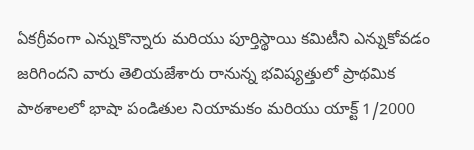ఏకగ్రీవంగా ఎన్నుకొన్నారు మరియు పూర్తిస్థాయి కమిటీని ఎన్నుకోవడం జరిగిందని వారు తెలియజేశారు రానున్న భవిష్యత్తులో ప్రాథమిక పాఠశాలలో భాషా పండితుల నియామకం మరియు యాక్ట్ 1/2000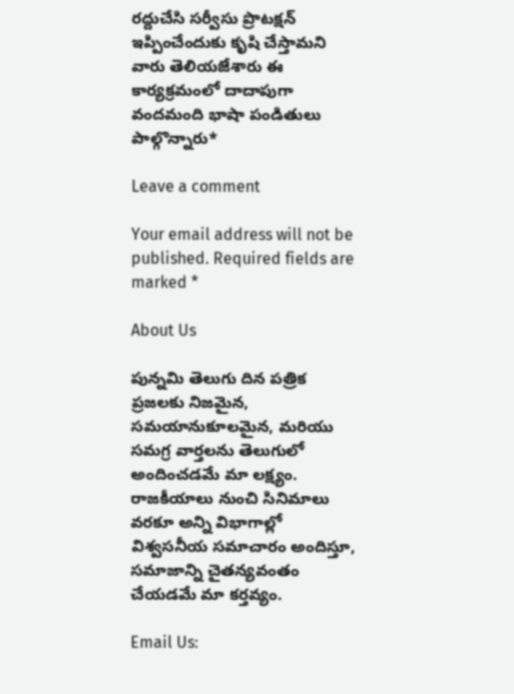రద్దుచేసి సర్వీసు ప్రొటక్షన్ ఇప్పించేందుకు కృషి చేస్తామని వారు తెలియజేశారు ఈ కార్యక్రమంలో దాదాపుగా వందమంది భాషా పండితులు పాల్గొన్నారు*

Leave a comment

Your email address will not be published. Required fields are marked *

About Us

పున్నమి తెలుగు దిన పత్రిక ప్రజలకు నిజమైన, సమయానుకూలమైన, మరియు సమగ్ర వార్తలను తెలుగులో అందించడమే మా లక్ష్యం.
రాజకీయాలు నుంచి సినిమాలు వరకూ అన్ని విభాగాల్లో విశ్వసనీయ సమాచారం అందిస్తూ, సమాజాన్ని చైతన్యవంతం చేయడమే మా కర్తవ్యం.

Email Us: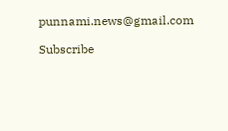punnami.news@gmail.com

Subscribe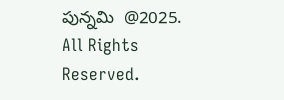పున్నమి  @2025. All Rights Reserved.